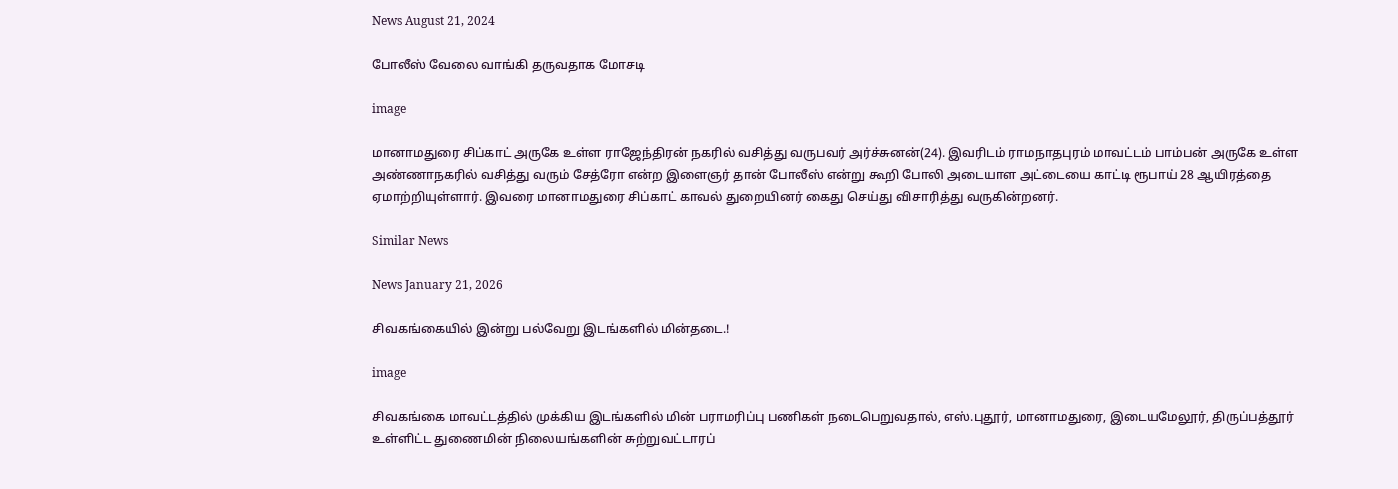News August 21, 2024

போலீஸ் வேலை வாங்கி தருவதாக மோசடி

image

மானாமதுரை சிப்காட் அருகே உள்ள ராஜேந்திரன் நகரில் வசித்து வருபவர் அர்ச்சுனன்(24). இவரிடம் ராமநாதபுரம் மாவட்டம் பாம்பன் அருகே உள்ள அண்ணாநகரில் வசித்து வரும் சேத்ரோ என்ற இளைஞர் தான் போலீஸ் என்று கூறி போலி அடையாள அட்டையை காட்டி ரூபாய் 28 ஆயிரத்தை ஏமாற்றியுள்ளார். இவரை மானாமதுரை சிப்காட் காவல் துறையினர் கைது செய்து விசாரித்து வருகின்றனர்.

Similar News

News January 21, 2026

சிவகங்கையில் இன்று பல்வேறு இடங்களில் மின்தடை.!

image

சிவகங்கை மாவட்டத்தில் முக்கிய இடங்களில் மின் பராமரிப்பு பணிகள் நடைபெறுவதால், எஸ்.புதூர், மானாமதுரை, இடையமேலூர், திருப்பத்தூர் உள்ளிட்ட துணைமின் நிலையங்களின் சுற்றுவட்டாரப்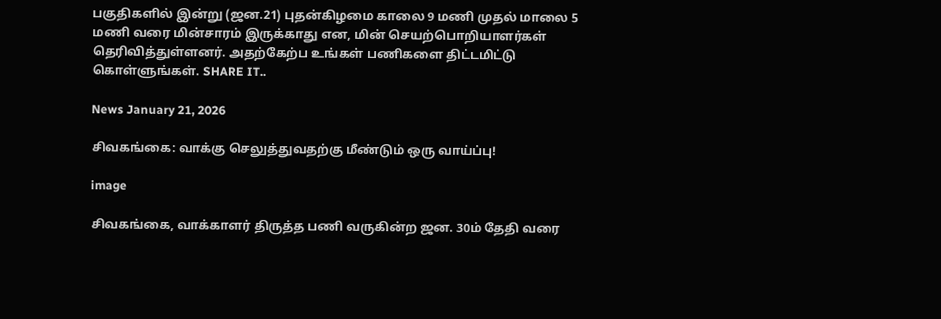பகுதிகளில் இன்று (ஜன.21) புதன்கிழமை காலை 9 மணி முதல் மாலை 5 மணி வரை மின்சாரம் இருக்காது என, மின் செயற்பொறியாளர்கள் தெரிவித்துள்ளனர். அதற்கேற்ப உங்கள் பணிகளை திட்டமிட்டு கொள்ளுங்கள். SHARE IT..

News January 21, 2026

சிவகங்கை: வாக்கு செலுத்துவதற்கு மீண்டும் ஒரு வாய்ப்பு!

image

சிவகங்கை, வாக்காளர் திருத்த பணி வருகின்ற ஜன. 30ம் தேதி வரை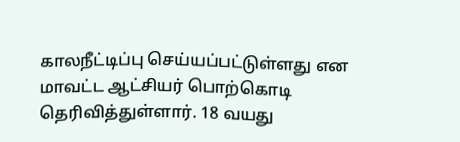காலநீட்டிப்பு செய்யப்பட்டுள்ளது என மாவட்ட ஆட்சியர் பொற்கொடி தெரிவித்துள்ளார். 18 வயது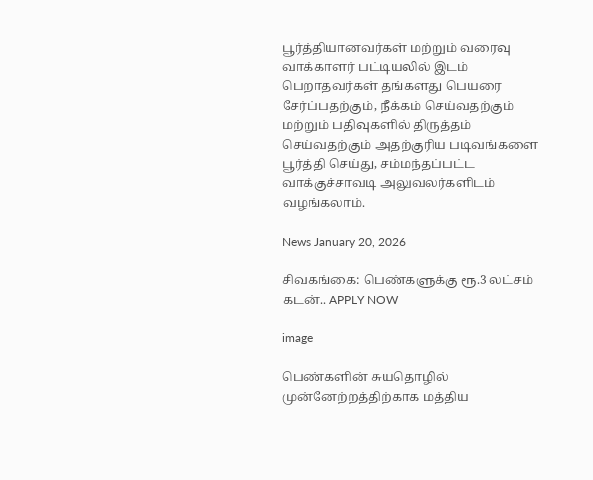பூர்த்தியானவர்கள் மற்றும் வரைவு வாக்காளர் பட்டியலில் இடம் பெறாதவர்கள் தங்களது பெயரை சேர்ப்பதற்கும், நீக்கம் செய்வதற்கும் மற்றும் பதிவுகளில் திருத்தம் செய்வதற்கும் அதற்குரிய படிவங்களை பூர்த்தி செய்து, சம்மந்தப்பட்ட வாக்குச்சாவடி அலுவலர்களிடம் வழங்கலாம்.

News January 20, 2026

சிவகங்கை: பெண்களுக்கு ரூ.3 லட்சம் கடன்.. APPLY NOW

image

பெண்களின் சுயதொழில் முன்னேற்றத்திற்காக மத்திய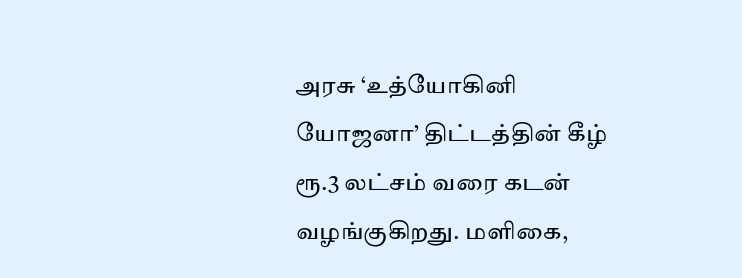அரசு ‘உத்யோகினி யோஜனா’ திட்டத்தின் கீழ் ரூ.3 லட்சம் வரை கடன் வழங்குகிறது. மளிகை,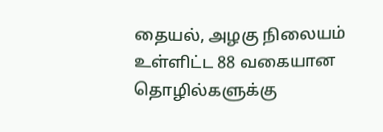தையல், அழகு நிலையம் உள்ளிட்ட 88 வகையான தொழில்களுக்கு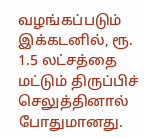வழங்கப்படும் இக்கடனில், ரூ. 1.5 லட்சத்தை மட்டும் திருப்பிச் செலுத்தினால் போதுமானது.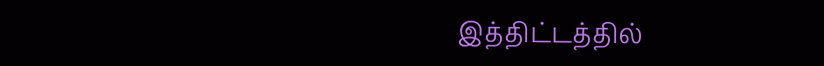இத்திட்டத்தில்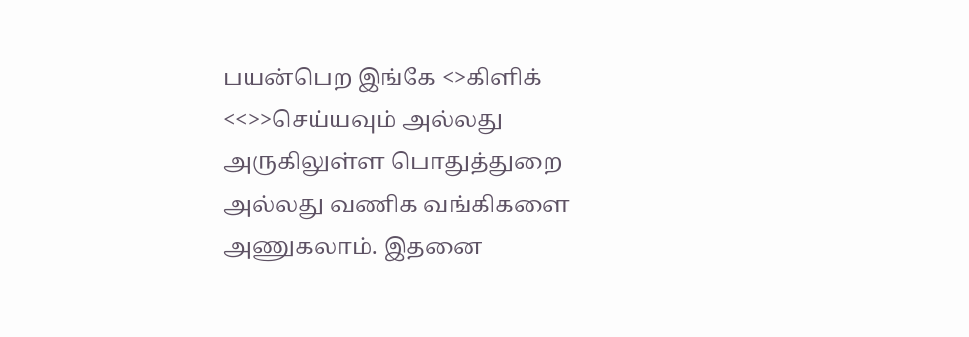பயன்பெற இங்கே <>கிளிக் <<>>செய்யவும் அல்லது அருகிலுள்ள பொதுத்துறை அல்லது வணிக வங்கிகளை அணுகலாம். இதனை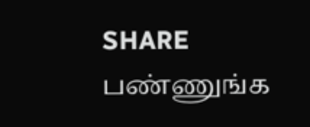SHARE பண்ணுங்க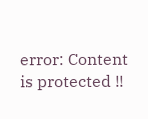error: Content is protected !!